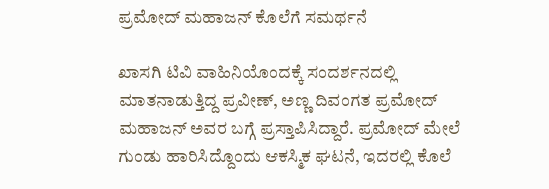ಪ್ರಮೋದ್ ಮಹಾಜನ್ ಕೊಲೆಗೆ ಸಮರ್ಥನೆ

ಖಾಸಗಿ ಟಿವಿ ವಾಹಿನಿಯೊಂದಕ್ಕೆ ಸಂದರ್ಶನದಲ್ಲಿ ಮಾತನಾಡುತ್ತಿದ್ದ ಪ್ರವೀಣ್, ಅಣ್ಣ ದಿವಂಗತ ಪ್ರಮೋದ್ ಮಹಾಜನ್ ಅವರ ಬಗ್ಗೆ ಪ್ರಸ್ತಾಪಿಸಿದ್ದಾರೆ. ಪ್ರಮೋದ್ ಮೇಲೆ ಗುಂಡು ಹಾರಿಸಿದ್ದೊಂದು ಆಕಸ್ಮಿಕ ಘಟನೆ, ಇದರಲ್ಲಿ ಕೊಲೆ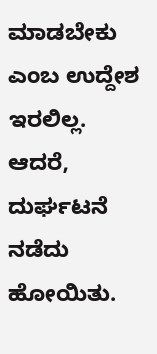ಮಾಡಬೇಕು ಎಂಬ ಉದ್ದೇಶ ಇರಲಿಲ್ಲ. ಆದರೆ, ದುರ್ಘಟನೆ ನಡೆದು ಹೋಯಿತು.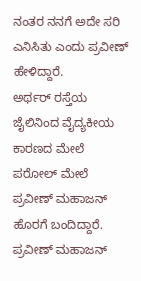ನಂತರ ನನಗೆ ಅದೇ ಸರಿ ಎನಿಸಿತು ಎಂದು ಪ್ರವೀಣ್ ಹೇಳಿದ್ದಾರೆ.
ಅರ್ಥರ್ ರಸ್ತೆಯ ಜೈಲಿನಿಂದ ವೈದ್ಯಕೀಯ ಕಾರಣದ ಮೇಲೆ ಪರೋಲ್ ಮೇಲೆ ಪ್ರವೀಣ್ ಮಹಾಜನ್ ಹೊರಗೆ ಬಂದಿದ್ದಾರೆ. ಪ್ರವೀಣ್ ಮಹಾಜನ್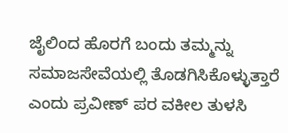ಜೈಲಿಂದ ಹೊರಗೆ ಬಂದು ತಮ್ಮನ್ನು ಸಮಾಜಸೇವೆಯಲ್ಲಿ ತೊಡಗಿಸಿಕೊಳ್ಳುತ್ತಾರೆ ಎಂದು ಪ್ರವೀಣ್ ಪರ ವಕೀಲ ತುಳಸಿ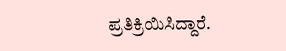ಪ್ರತಿಕ್ರಿಯಿಸಿದ್ದಾರೆ.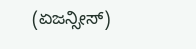(ಏಜನ್ಸೀಸ್)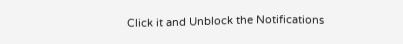Click it and Unblock the Notifications